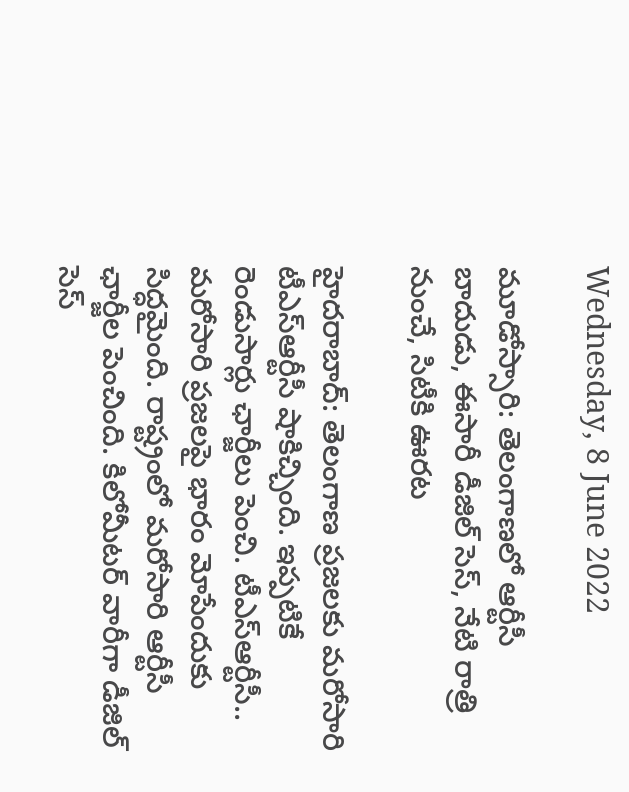Wednesday, 8 June 2022

మూడోస్సారి: తెలంగాణలో ఆర్టీసీ బాదుడు, ఈసారీ డీజిల్ సెస్, నేటి రాత్రి నుంచే, సిటీకి ఊరట

హైదరాబాద్: తెలంగాణ ప్రజలకు మరోసారి టీఎస్ఆర్టీసీ షాకిచ్చింది. ఇప్పటికే రెండుసార్లు ఛార్జీలు పెంచి. టీఎస్ఆర్టీసీ.. మరోసారి ప్రజలపై భారం మోపేందుకు సిద్ధమైంది. రాష్ట్రంలో మరోసారి ఆర్టీసీ ఛార్జీల పెంచింది. కిలోమీటర్‌ వారీగా డీజిల్ సెస్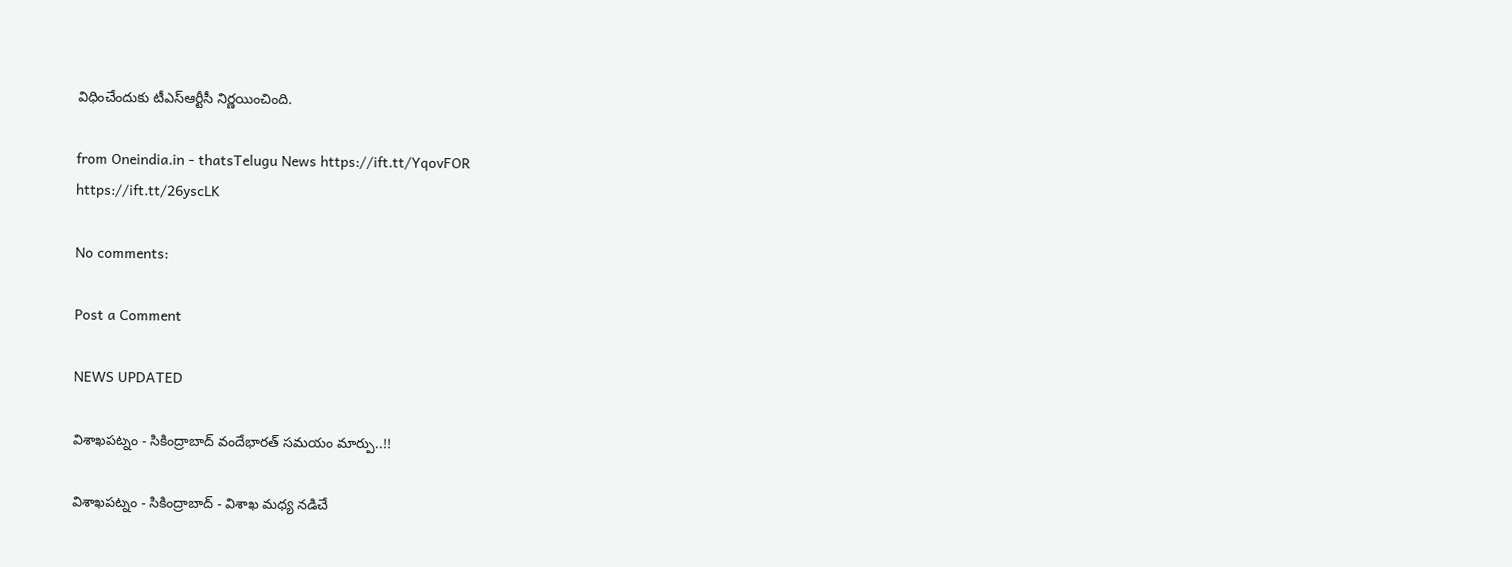విధించేందుకు టీఎస్ఆర్టీసీ నిర్ణయించింది.

from Oneindia.in - thatsTelugu News https://ift.tt/YqovFOR
https://ift.tt/26yscLK

No comments:

Post a Comment

NEWS UPDATED

విశాఖపట్నం - సికింద్రాబాద్ వందేభారత్ సమయం మార్పు..!!

విశాఖపట్నం - సికింద్రాబాద్ - విశాఖ మధ్య నడిచే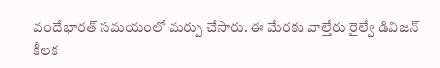వందేభారత్ సమయంలో మర్పు చేసారు. ఈ మేరకు వాల్తేరు రైల్వే డివిజన్ కీలక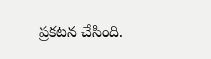ప్రకటన చేసింది.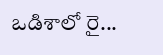ఒడిశాలో రై...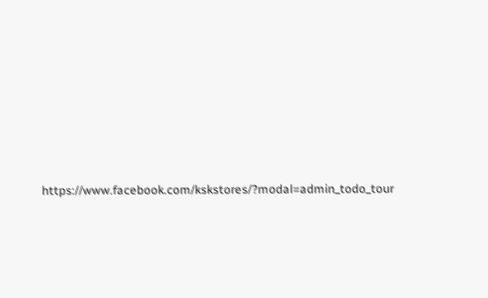https://www.facebook.com/kskstores/?modal=admin_todo_tour